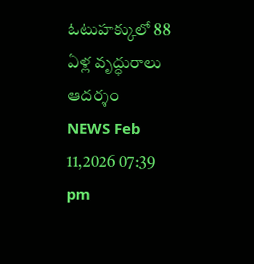ఓటుహక్కులో 88 ఏళ్ల వృద్ధురాలు ఆదర్శం
NEWS Feb 11,2026 07:39 pm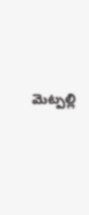మెట్పల్లి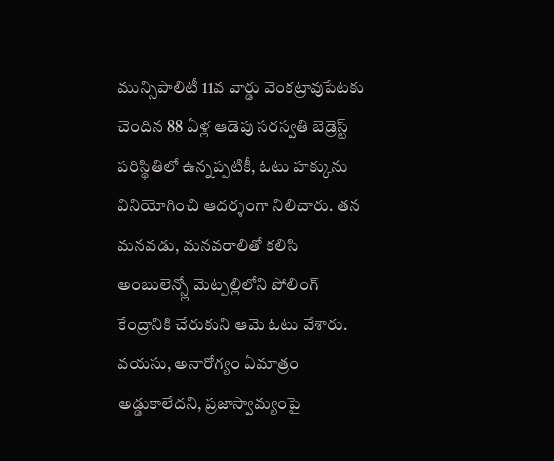మున్సిపాలిటీ 11వ వార్డు వెంకట్రావుపేటకు చెందిన 88 ఏళ్ల ఆడెపు సరస్వతి బెడ్రెస్ట్ పరిస్థితిలో ఉన్నప్పటికీ, ఓటు హక్కును వినియోగించి ఆదర్శంగా నిలిచారు. తన మనవడు, మనవరాలితో కలిసి అంబులెన్స్లో మెట్పల్లిలోని పోలింగ్ కేంద్రానికి చేరుకుని ఆమె ఓటు వేశారు. వయసు, అనారోగ్యం ఏమాత్రం అడ్డుకాలేదని, ప్రజాస్వామ్యంపై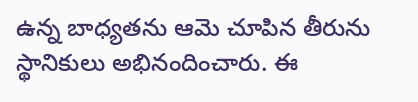ఉన్న బాధ్యతను ఆమె చూపిన తీరును స్థానికులు అభినందించారు. ఈ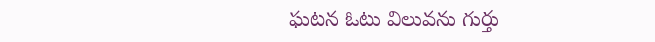ఘటన ఓటు విలువను గుర్తు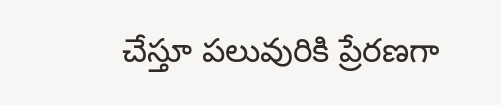చేస్తూ పలువురికి ప్రేరణగా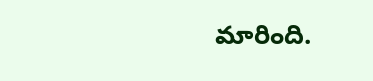మారింది.